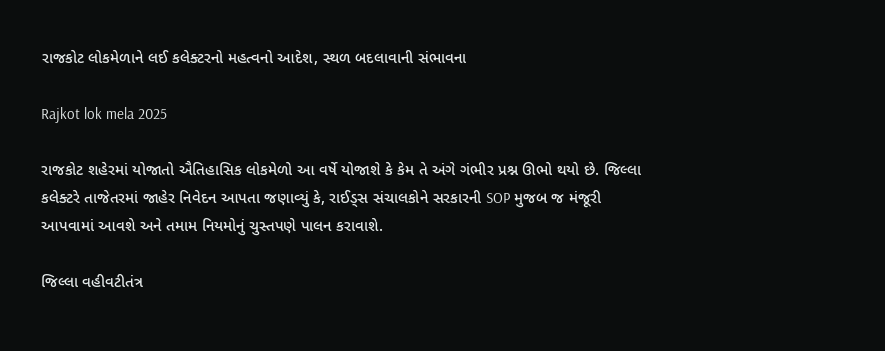રાજકોટ લોકમેળાને લઈ કલેક્ટરનો મહત્વનો આદેશ, સ્થળ બદલાવાની સંભાવના

Rajkot lok mela 2025

રાજકોટ શહેરમાં યોજાતો ઐતિહાસિક લોકમેળો આ વર્ષે યોજાશે કે કેમ તે અંગે ગંભીર પ્રશ્ન ઊભો થયો છે. જિલ્લા કલેક્ટરે તાજેતરમાં જાહેર નિવેદન આપતા જણાવ્યું કે, રાઈડ્સ સંચાલકોને સરકારની SOP મુજબ જ મંજૂરી આપવામાં આવશે અને તમામ નિયમોનું ચુસ્તપણે પાલન કરાવાશે.

જિલ્લા વહીવટીતંત્ર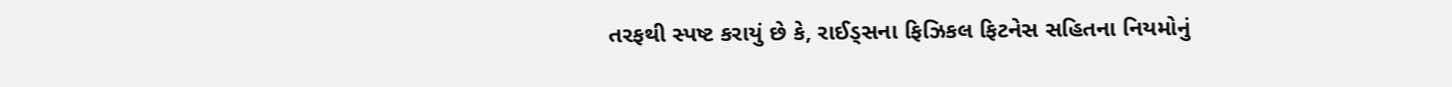તરફથી સ્પષ્ટ કરાયું છે કે, રાઈડ્સના ફિઝિકલ ફિટનેસ સહિતના નિયમોનું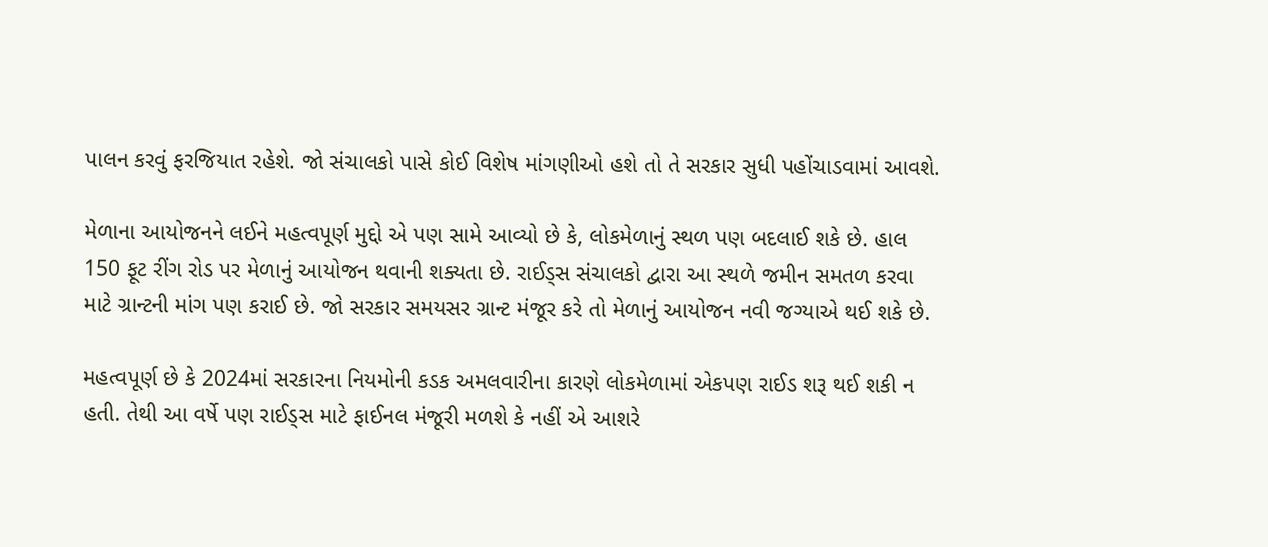પાલન કરવું ફરજિયાત રહેશે. જો સંચાલકો પાસે કોઈ વિશેષ માંગણીઓ હશે તો તે સરકાર સુધી પહોંચાડવામાં આવશે.

મેળાના આયોજનને લઈને મહત્વપૂર્ણ મુદ્દો એ પણ સામે આવ્યો છે કે, લોકમેળાનું સ્થળ પણ બદલાઈ શકે છે. હાલ 150 ફૂટ રીંગ રોડ પર મેળાનું આયોજન થવાની શક્યતા છે. રાઈડ્સ સંચાલકો દ્વારા આ સ્થળે જમીન સમતળ કરવા માટે ગ્રાન્ટની માંગ પણ કરાઈ છે. જો સરકાર સમયસર ગ્રાન્ટ મંજૂર કરે તો મેળાનું આયોજન નવી જગ્યાએ થઈ શકે છે.

મહત્વપૂર્ણ છે કે 2024માં સરકારના નિયમોની કડક અમલવારીના કારણે લોકમેળામાં એકપણ રાઈડ શરૂ થઈ શકી ન હતી. તેથી આ વર્ષે પણ રાઈડ્સ માટે ફાઈનલ મંજૂરી મળશે કે નહીં એ આશરે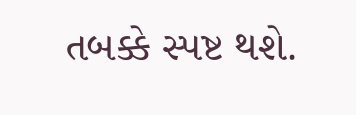તબક્કે સ્પષ્ટ થશે.